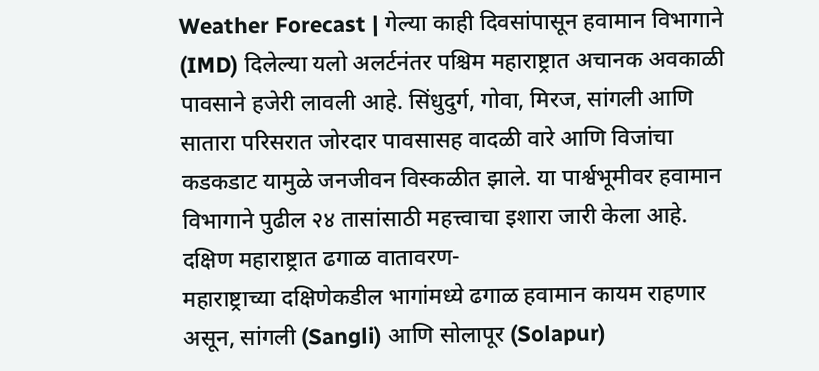Weather Forecast | गेल्या काही दिवसांपासून हवामान विभागाने (IMD) दिलेल्या यलो अलर्टनंतर पश्चिम महाराष्ट्रात अचानक अवकाळी पावसाने हजेरी लावली आहे. सिंधुदुर्ग, गोवा, मिरज, सांगली आणि सातारा परिसरात जोरदार पावसासह वादळी वारे आणि विजांचा कडकडाट यामुळे जनजीवन विस्कळीत झाले. या पार्श्वभूमीवर हवामान विभागाने पुढील २४ तासांसाठी महत्त्वाचा इशारा जारी केला आहे.
दक्षिण महाराष्ट्रात ढगाळ वातावरण-
महाराष्ट्राच्या दक्षिणेकडील भागांमध्ये ढगाळ हवामान कायम राहणार असून, सांगली (Sangli) आणि सोलापूर (Solapur)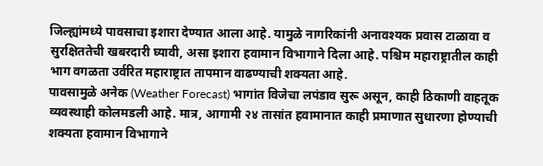जिल्ह्यांमध्ये पावसाचा इशारा देण्यात आला आहे. यामुळे नागरिकांनी अनावश्यक प्रवास टाळावा व सुरक्षिततेची खबरदारी घ्यावी, असा इशारा हवामान विभागाने दिला आहे. पश्चिम महाराष्ट्रातील काही भाग वगळता उर्वरित महाराष्ट्रात तापमान वाढण्याची शक्यता आहे.
पावसामुळे अनेक (Weather Forecast) भागांत विजेचा लपंडाव सुरू असून, काही ठिकाणी वाहतूक व्यवस्थाही कोलमडली आहे. मात्र, आगामी २४ तासांत हवामानात काही प्रमाणात सुधारणा होण्याची शक्यता हवामान विभागाने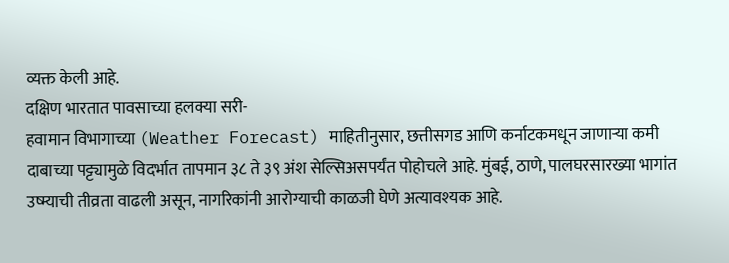व्यक्त केली आहे.
दक्षिण भारतात पावसाच्या हलक्या सरी-
हवामान विभागाच्या (Weather Forecast) माहितीनुसार, छत्तीसगड आणि कर्नाटकमधून जाणाऱ्या कमी दाबाच्या पट्ट्यामुळे विदर्भात तापमान ३८ ते ३९ अंश सेल्सिअसपर्यंत पोहोचले आहे. मुंबई, ठाणे, पालघरसारख्या भागांत उष्म्याची तीव्रता वाढली असून, नागरिकांनी आरोग्याची काळजी घेणे अत्यावश्यक आहे.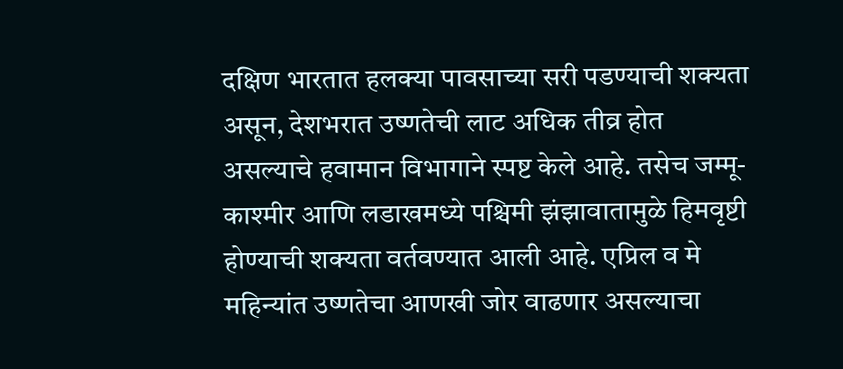दक्षिण भारतात हलक्या पावसाच्या सरी पडण्याची शक्यता असून, देशभरात उष्णतेची लाट अधिक तीव्र होत असल्याचे हवामान विभागाने स्पष्ट केले आहे. तसेच जम्मू-काश्मीर आणि लडाखमध्ये पश्चिमी झंझावातामुळे हिमवृष्टी होण्याची शक्यता वर्तवण्यात आली आहे. एप्रिल व मे महिन्यांत उष्णतेचा आणखी जोर वाढणार असल्याचा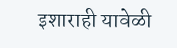इशाराही यावेळी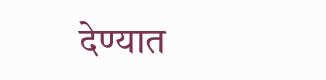देण्यात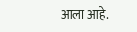आला आहे.